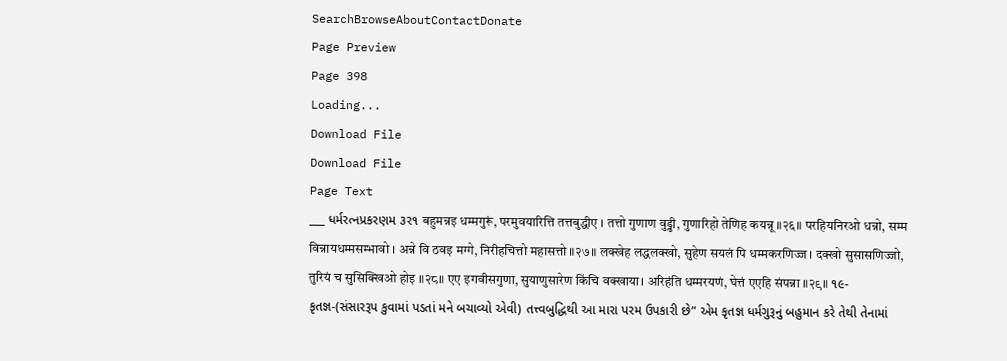SearchBrowseAboutContactDonate
Page Preview
Page 398
Loading...
Download File
Download File
Page Text
___ ધર્મરત્નપ્રકરણમ ૩ર૧ बहुमन्नइ धम्मगुरूं, परमुवयारित्ति तत्तबुद्धीए । तत्तो गुणाण वुड्ढी, गुणारिहो तेणिह कयन्नू ॥२६॥ परहियनिरओ धन्नो, सम्म विन्नायधम्मसम्भावो । अन्ने वि ठवइ मग्गे, निरीहचित्तो महासत्तो ॥२७॥ लक्खेह लद्धलक्खो, सुहेण सयलं पि धम्मकरणिज्ज । दक्खो सुसासणिज्जो, तुरियं च सुसिक्खिओ होइ ॥२८॥ एए इगवीसगुणा, सुयाणुसारेण किंचि वक्खाया। अरिहंति धम्मरयणं, घेत्तं एएहि संपन्ना ॥२९॥ ૧૯-કૃતજ્ઞ-(સંસારરૂપ કુવામાં પડતાં મને બચાવ્યો એવી) તત્ત્વબુદ્ધિથી આ મારા પરમ ઉપકારી છે” એમ કૃતજ્ઞ ધર્મગુરૂનું બહુમાન કરે તેથી તેનામાં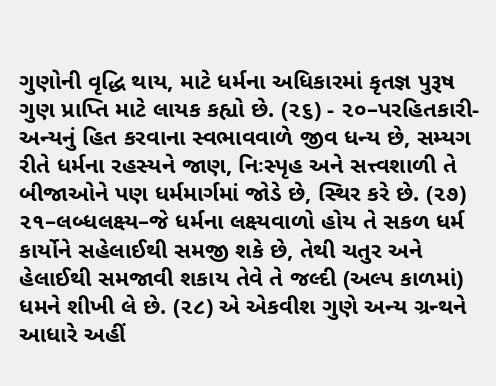ગુણોની વૃદ્ધિ થાય, માટે ધર્મના અધિકારમાં કૃતજ્ઞ પુરૂષ ગુણ પ્રાપ્તિ માટે લાયક કહ્યો છે. (૨૬) - ૨૦–પરહિતકારી-અન્યનું હિત કરવાના સ્વભાવવાળે જીવ ધન્ય છે, સમ્યગ રીતે ધર્મના રહસ્યને જાણ, નિઃસ્પૃહ અને સત્ત્વશાળી તે બીજાઓને પણ ધર્મમાર્ગમાં જોડે છે, સ્થિર કરે છે. (૨૭) ૨૧–લબ્ધલક્ષ્ય–જે ધર્મના લક્ષ્યવાળો હોય તે સકળ ધર્મ કાર્યોને સહેલાઈથી સમજી શકે છે, તેથી ચતુર અને હેલાઈથી સમજાવી શકાય તેવે તે જલ્દી (અલ્પ કાળમાં) ધમને શીખી લે છે. (૨૮) એ એકવીશ ગુણે અન્ય ગ્રન્થને આધારે અહીં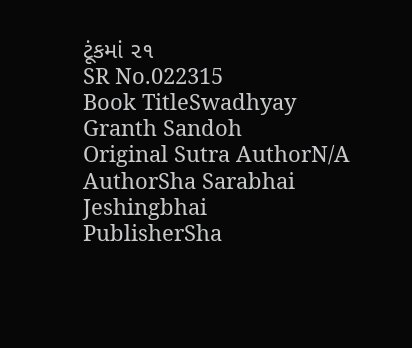ટૂંકમાં ૨૧
SR No.022315
Book TitleSwadhyay Granth Sandoh
Original Sutra AuthorN/A
AuthorSha Sarabhai Jeshingbhai
PublisherSha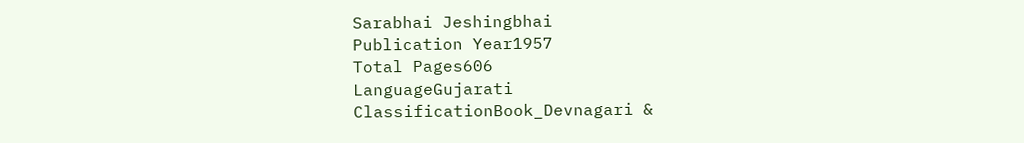Sarabhai Jeshingbhai
Publication Year1957
Total Pages606
LanguageGujarati
ClassificationBook_Devnagari &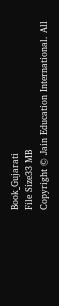Book_Gujarati
File Size33 MB
Copyright © Jain Education International. All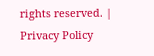rights reserved. | Privacy Policy